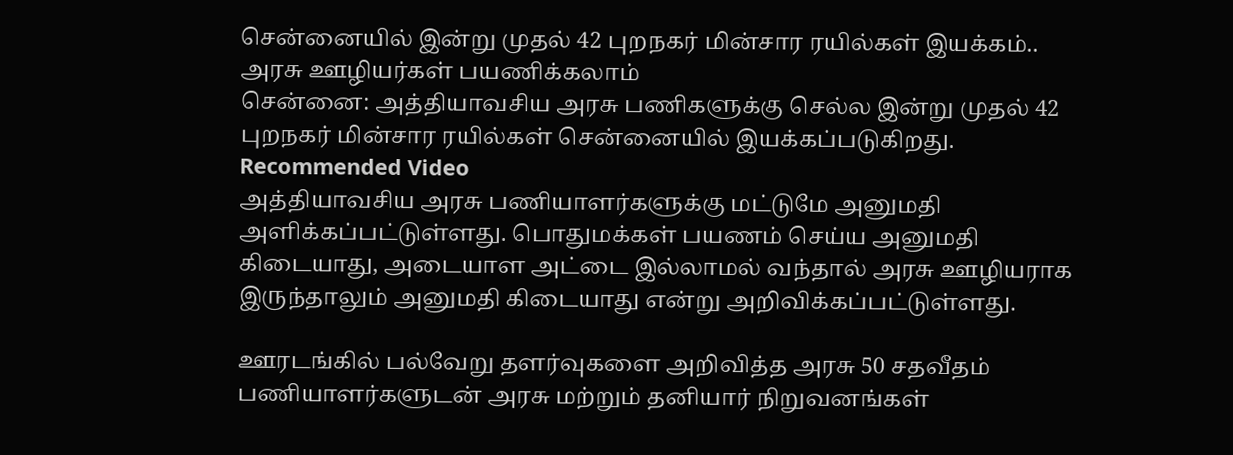சென்னையில் இன்று முதல் 42 புறநகர் மின்சார ரயில்கள் இயக்கம்.. அரசு ஊழியர்கள் பயணிக்கலாம்
சென்னை: அத்தியாவசிய அரசு பணிகளுக்கு செல்ல இன்று முதல் 42 புறநகர் மின்சார ரயில்கள் சென்னையில் இயக்கப்படுகிறது.
Recommended Video
அத்தியாவசிய அரசு பணியாளர்களுக்கு மட்டுமே அனுமதி அளிக்கப்பட்டுள்ளது. பொதுமக்கள் பயணம் செய்ய அனுமதி கிடையாது, அடையாள அட்டை இல்லாமல் வந்தால் அரசு ஊழியராக இருந்தாலும் அனுமதி கிடையாது என்று அறிவிக்கப்பட்டுள்ளது.

ஊரடங்கில் பல்வேறு தளர்வுகளை அறிவித்த அரசு 50 சதவீதம் பணியாளர்களுடன் அரசு மற்றும் தனியார் நிறுவனங்கள்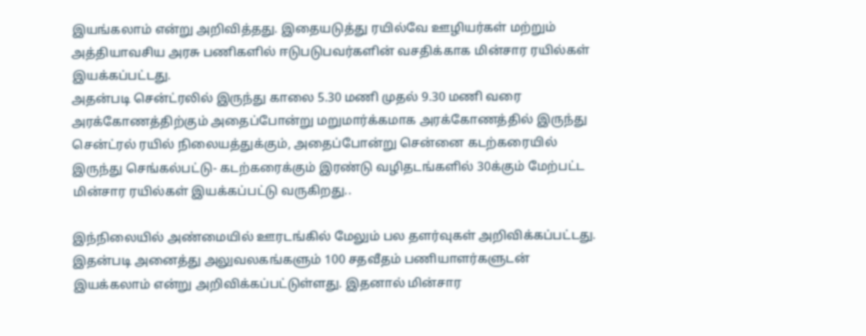இயங்கலாம் என்று அறிவித்தது. இதையடுத்து ரயில்வே ஊழியர்கள் மற்றும் அத்தியாவசிய அரசு பணிகளில் ஈடுபடுபவர்களின் வசதிக்காக மின்சார ரயில்கள் இயக்கப்பட்டது.
அதன்படி சென்ட்ரலில் இருந்து காலை 5.30 மணி முதல் 9.30 மணி வரை அரக்கோணத்திற்கும் அதைப்போன்று மறுமார்க்கமாக அரக்கோணத்தில் இருந்து சென்ட்ரல் ரயில் நிலையத்துக்கும், அதைப்போன்று சென்னை கடற்கரையில் இருந்து செங்கல்பட்டு- கடற்கரைக்கும் இரண்டு வழிதடங்களில் 30க்கும் மேற்பட்ட மின்சார ரயில்கள் இயக்கப்பட்டு வருகிறது..

இந்நிலையில் அண்மையில் ஊரடங்கில் மேலும் பல தளர்வுகள் அறிவிக்கப்பட்டது. இதன்படி அனைத்து அலுவலகங்களும் 100 சதவீதம் பணியாளர்களுடன் இயக்கலாம் என்று அறிவிக்கப்பட்டுள்ளது. இதனால் மின்சார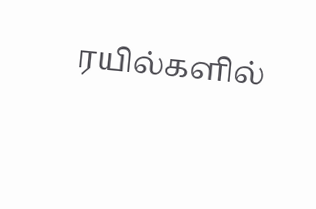ரயில்களில்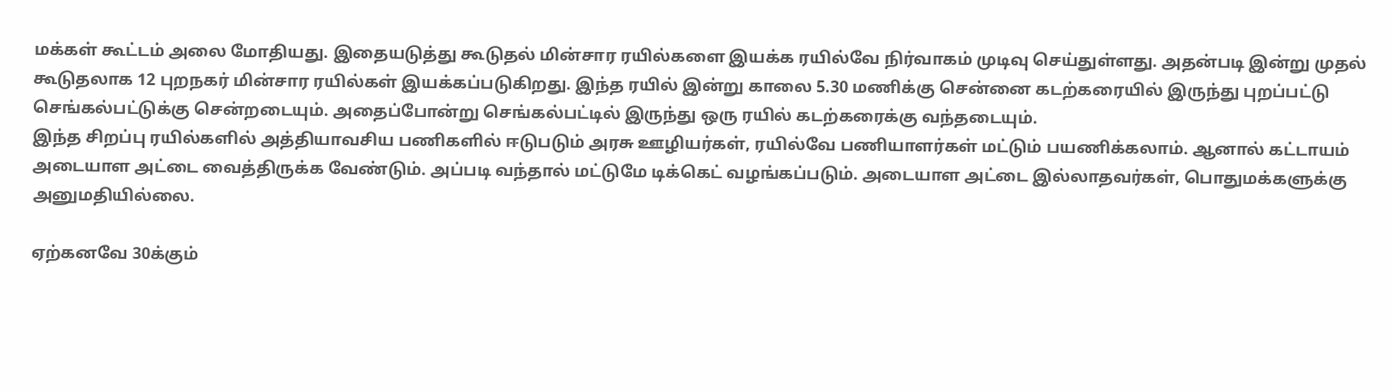மக்கள் கூட்டம் அலை மோதியது. இதையடுத்து கூடுதல் மின்சார ரயில்களை இயக்க ரயில்வே நிர்வாகம் முடிவு செய்துள்ளது. அதன்படி இன்று முதல் கூடுதலாக 12 புறநகர் மின்சார ரயில்கள் இயக்கப்படுகிறது. இந்த ரயில் இன்று காலை 5.30 மணிக்கு சென்னை கடற்கரையில் இருந்து புறப்பட்டு செங்கல்பட்டுக்கு சென்றடையும். அதைப்போன்று செங்கல்பட்டில் இருந்து ஒரு ரயில் கடற்கரைக்கு வந்தடையும்.
இந்த சிறப்பு ரயில்களில் அத்தியாவசிய பணிகளில் ஈடுபடும் அரசு ஊழியர்கள், ரயில்வே பணியாளர்கள் மட்டும் பயணிக்கலாம். ஆனால் கட்டாயம் அடையாள அட்டை வைத்திருக்க வேண்டும். அப்படி வந்தால் மட்டுமே டிக்கெட் வழங்கப்படும். அடையாள அட்டை இல்லாதவர்கள், பொதுமக்களுக்கு அனுமதியில்லை.

ஏற்கனவே 30க்கும்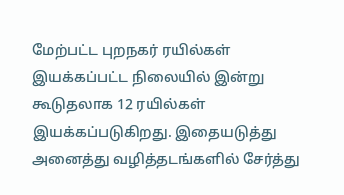மேற்பட்ட புறநகர் ரயில்கள் இயக்கப்பட்ட நிலையில் இன்று கூடுதலாக 12 ரயில்கள் இயக்கப்படுகிறது. இதையடுத்து அனைத்து வழித்தடங்களில் சேர்த்து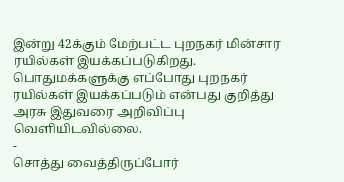இன்று 42க்கும் மேற்பட்ட புறநகர் மின்சார ரயில்கள் இயக்கப்படுகிறது. பொதுமக்களுக்கு எப்போது புறநகர் ரயில்கள் இயக்கப்படும் என்பது குறித்து அரசு இதுவரை அறிவிப்பு வெளியிடவில்லை.
-
சொத்து வைத்திருப்போர்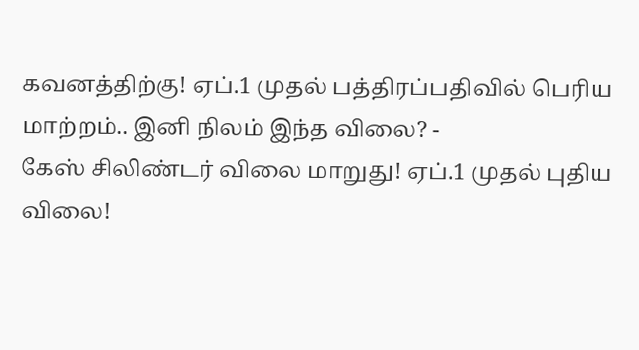கவனத்திற்கு! ஏப்.1 முதல் பத்திரப்பதிவில் பெரிய மாற்றம்.. இனி நிலம் இந்த விலை? -
கேஸ் சிலிண்டர் விலை மாறுது! ஏப்.1 முதல் புதிய விலை!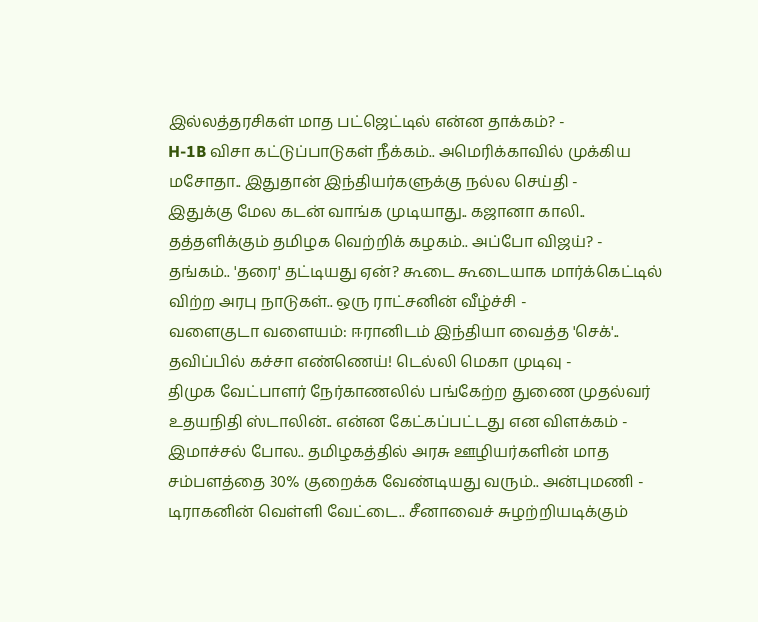இல்லத்தரசிகள் மாத பட்ஜெட்டில் என்ன தாக்கம்? -
H-1B விசா கட்டுப்பாடுகள் நீக்கம்.. அமெரிக்காவில் முக்கிய மசோதா.. இதுதான் இந்தியர்களுக்கு நல்ல செய்தி -
இதுக்கு மேல கடன் வாங்க முடியாது.. கஜானா காலி.. தத்தளிக்கும் தமிழக வெற்றிக் கழகம்.. அப்போ விஜய்? -
தங்கம்.. 'தரை' தட்டியது ஏன்? கூடை கூடையாக மார்க்கெட்டில் விற்ற அரபு நாடுகள்.. ஒரு ராட்சனின் வீழ்ச்சி -
வளைகுடா வளையம்: ஈரானிடம் இந்தியா வைத்த 'செக்'.. தவிப்பில் கச்சா எண்ணெய்! டெல்லி மெகா முடிவு -
திமுக வேட்பாளர் நேர்காணலில் பங்கேற்ற துணை முதல்வர் உதயநிதி ஸ்டாலின்.. என்ன கேட்கப்பட்டது என விளக்கம் -
இமாச்சல் போல.. தமிழகத்தில் அரசு ஊழியர்களின் மாத சம்பளத்தை 30% குறைக்க வேண்டியது வரும்.. அன்புமணி -
டிராகனின் வெள்ளி வேட்டை.. சீனாவைச் சுழற்றியடிக்கும்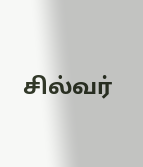சில்வர்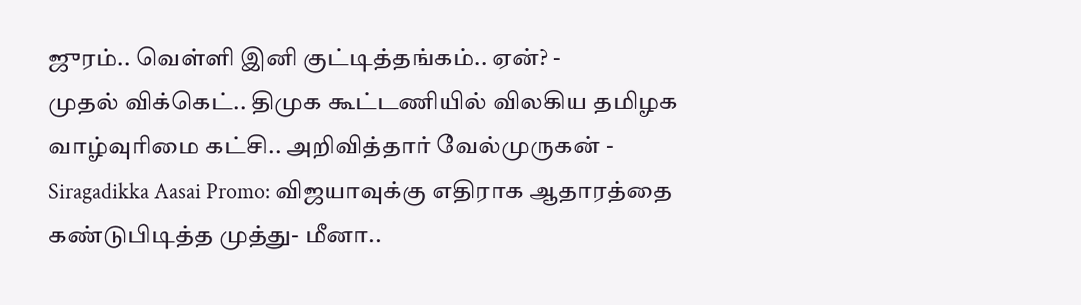ஜுரம்.. வெள்ளி இனி குட்டித்தங்கம்.. ஏன்? -
முதல் விக்கெட்.. திமுக கூட்டணியில் விலகிய தமிழக வாழ்வுரிமை கட்சி.. அறிவித்தார் வேல்முருகன் -
Siragadikka Aasai Promo: விஜயாவுக்கு எதிராக ஆதாரத்தை கண்டுபிடித்த முத்து- மீனா..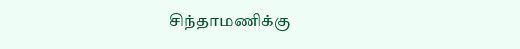சிந்தாமணிக்கு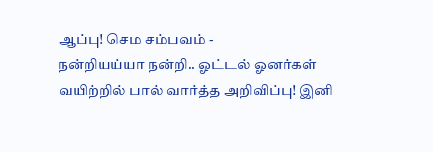ஆப்பு! செம சம்பவம் -
நன்றியய்யா நன்றி.. ஓட்டல் ஓனர்கள் வயிற்றில் பால் வார்த்த அறிவிப்பு! இனி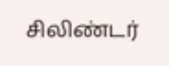சிலிண்டர்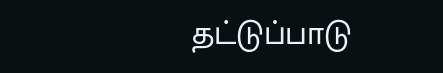தட்டுப்பாடு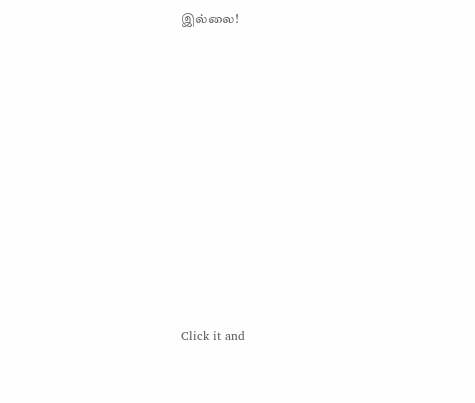இல்லை!












Click it and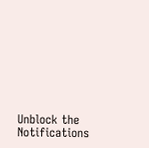Unblock the Notifications